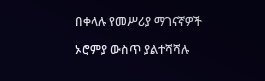በቀላሉ የመሥሪያ ማገናኛዎች

ኦሮምያ ውስጥ ያልተሻሻሉ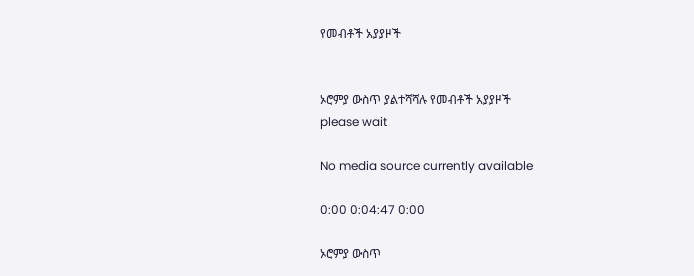የመብቶች አያያዞች


ኦሮምያ ውስጥ ያልተሻሻሉ የመብቶች አያያዞች
please wait

No media source currently available

0:00 0:04:47 0:00

ኦሮምያ ውስጥ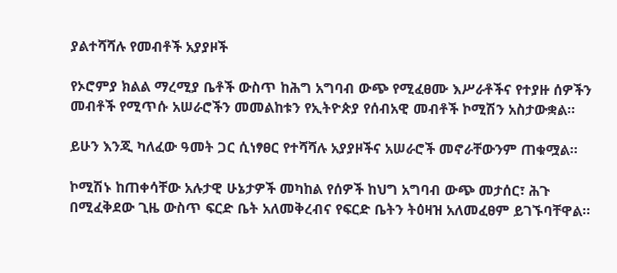ያልተሻሻሉ የመብቶች አያያዞች

የኦሮምያ ክልል ማረሚያ ቤቶች ውስጥ ከሕግ አግባብ ውጭ የሚፈፀሙ እሥራቶችና የተያዙ ሰዎችን መብቶች የሚጥሱ አሠራሮችን መመልከቱን የኢትዮጵያ የሰብአዊ መብቶች ኮሚሽን አስታውቋል።

ይሁን እንጂ ካለፈው ዓመት ጋር ሲነፃፀር የተሻሻሉ አያያዞችና አሠራሮች መኖራቸውንም ጠቁሟል።

ኮሚሽኑ ከጠቀሳቸው አሉታዊ ሁኔታዎች መካከል የሰዎች ከህግ አግባብ ውጭ መታሰር፣ ሕጉ በሚፈቅደው ጊዜ ውስጥ ፍርድ ቤት አለመቅረብና የፍርድ ቤትን ትዕዛዝ አለመፈፀም ይገኙባቸዋል።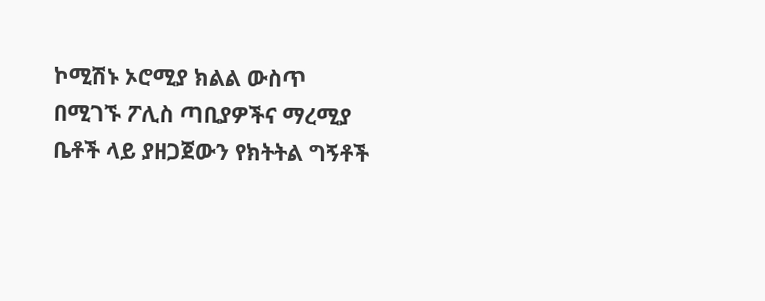ኮሚሽኑ ኦሮሚያ ክልል ውስጥ በሚገኙ ፖሊስ ጣቢያዎችና ማረሚያ ቤቶች ላይ ያዘጋጀውን የክትትል ግኝቶች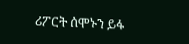ሪፖርት ሰሞኑን ይፋ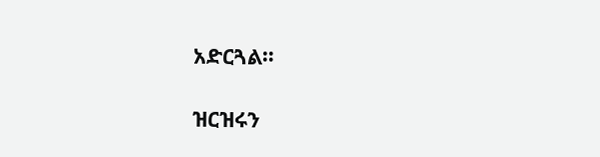አድርጓል።

ዝርዝሩን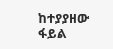ከተያያዘው ፋይል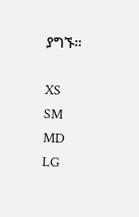ያግኙ።

XS
SM
MD
LG